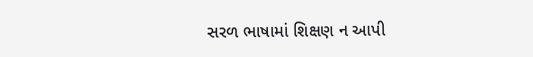સરળ ભાષામાં શિક્ષણ ન આપી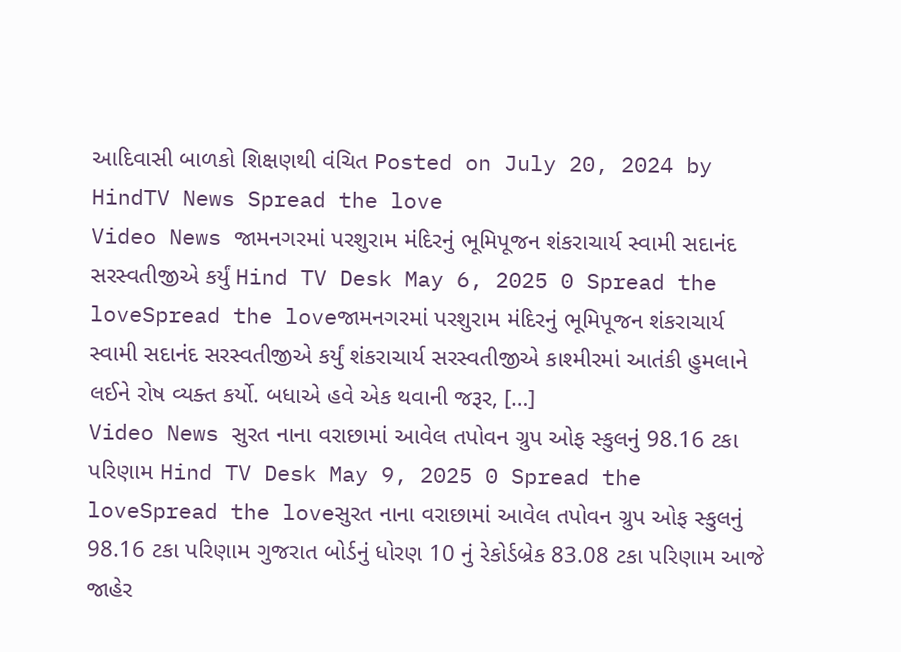આદિવાસી બાળકો શિક્ષણથી વંચિત Posted on July 20, 2024 by HindTV News Spread the love
Video News જામનગરમાં પરશુરામ મંદિરનું ભૂમિપૂજન શંકરાચાર્ય સ્વામી સદાનંદ સરસ્વતીજીએ કર્યું Hind TV Desk May 6, 2025 0 Spread the loveSpread the loveજામનગરમાં પરશુરામ મંદિરનું ભૂમિપૂજન શંકરાચાર્ય સ્વામી સદાનંદ સરસ્વતીજીએ કર્યું શંકરાચાર્ય સરસ્વતીજીએ કાશ્મીરમાં આતંકી હુમલાને લઈને રોષ વ્યક્ત કર્યો. બધાએ હવે એક થવાની જરૂર, […]
Video News સુરત નાના વરાછામાં આવેલ તપોવન ગ્રુપ ઓફ સ્કુલનું 98.16 ટકા પરિણામ Hind TV Desk May 9, 2025 0 Spread the loveSpread the loveસુરત નાના વરાછામાં આવેલ તપોવન ગ્રુપ ઓફ સ્કુલનું 98.16 ટકા પરિણામ ગુજરાત બોર્ડનું ધોરણ 10 નું રેકોર્ડબ્રેક 83.08 ટકા પરિણામ આજે જાહેર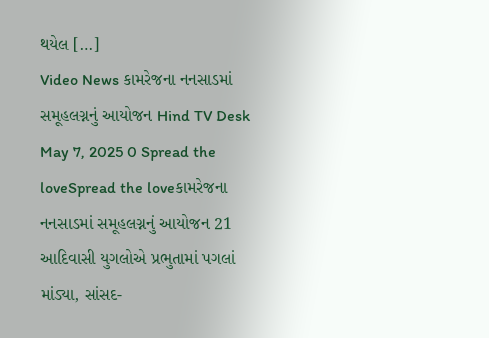થયેલ […]
Video News કામરેજના નનસાડમાં સમૂહલગ્નનું આયોજન Hind TV Desk May 7, 2025 0 Spread the loveSpread the loveકામરેજના નનસાડમાં સમૂહલગ્નનું આયોજન 21 આદિવાસી યુગલોએ પ્રભુતામાં પગલાં માંડ્યા, સાંસદ-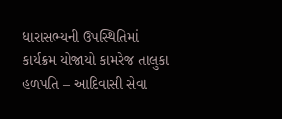ધારાસભ્યની ઉપસ્થિતિમાં કાર્યક્રમ યોજાયો કામરેજ તાલુકા હળપતિ – આદિવાસી સેવા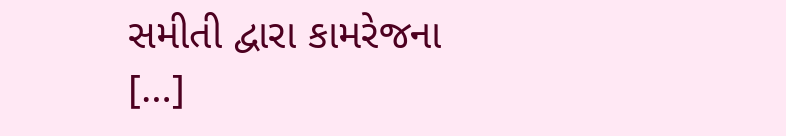સમીતી દ્વારા કામરેજના […]